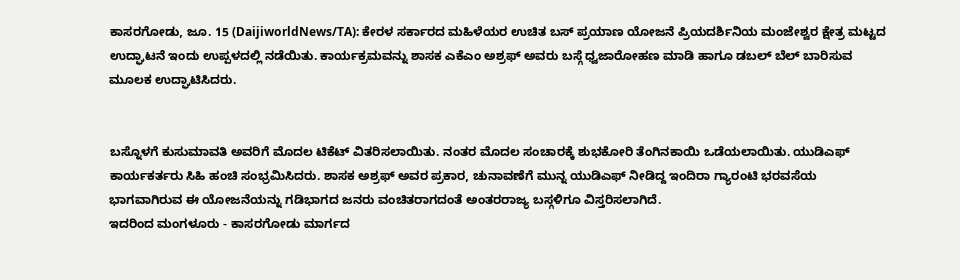ಕಾಸರಗೋಡು, ಜೂ. 15 (DaijiworldNews/TA): ಕೇರಳ ಸರ್ಕಾರದ ಮಹಿಳೆಯರ ಉಚಿತ ಬಸ್ ಪ್ರಯಾಣ ಯೋಜನೆ ಪ್ರಿಯದರ್ಶಿನಿಯ ಮಂಜೇಶ್ವರ ಕ್ಷೇತ್ರ ಮಟ್ಟದ ಉದ್ಘಾಟನೆ ಇಂದು ಉಪ್ಪಳದಲ್ಲಿ ನಡೆಯಿತು. ಕಾರ್ಯಕ್ರಮವನ್ನು ಶಾಸಕ ಎಕೆಎಂ ಅಶ್ರಫ್ ಅವರು ಬಸ್ಗೆ ಧ್ವಜಾರೋಹಣ ಮಾಡಿ ಹಾಗೂ ಡಬಲ್ ಬೆಲ್ ಬಾರಿಸುವ ಮೂಲಕ ಉದ್ಘಾಟಿಸಿದರು.


ಬಸ್ನೊಳಗೆ ಕುಸುಮಾವತಿ ಅವರಿಗೆ ಮೊದಲ ಟಿಕೆಟ್ ವಿತರಿಸಲಾಯಿತು. ನಂತರ ಮೊದಲ ಸಂಚಾರಕ್ಕೆ ಶುಭಕೋರಿ ತೆಂಗಿನಕಾಯಿ ಒಡೆಯಲಾಯಿತು. ಯುಡಿಎಫ್ ಕಾರ್ಯಕರ್ತರು ಸಿಹಿ ಹಂಚಿ ಸಂಭ್ರಮಿಸಿದರು. ಶಾಸಕ ಅಶ್ರಫ್ ಅವರ ಪ್ರಕಾರ, ಚುನಾವಣೆಗೆ ಮುನ್ನ ಯುಡಿಎಫ್ ನೀಡಿದ್ದ ಇಂದಿರಾ ಗ್ಯಾರಂಟಿ ಭರವಸೆಯ ಭಾಗವಾಗಿರುವ ಈ ಯೋಜನೆಯನ್ನು ಗಡಿಭಾಗದ ಜನರು ವಂಚಿತರಾಗದಂತೆ ಅಂತರರಾಜ್ಯ ಬಸ್ಗಳಿಗೂ ವಿಸ್ತರಿಸಲಾಗಿದೆ.
ಇದರಿಂದ ಮಂಗಳೂರು - ಕಾಸರಗೋಡು ಮಾರ್ಗದ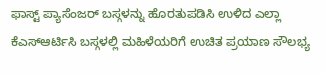ಫಾಸ್ಟ್ ಪ್ಯಾಸೆಂಜರ್ ಬಸ್ಗಳನ್ನು ಹೊರತುಪಡಿಸಿ ಉಳಿದ ಎಲ್ಲಾ ಕೆಎಸ್ಆರ್ಟಿಸಿ ಬಸ್ಗಳಲ್ಲಿ ಮಹಿಳೆಯರಿಗೆ ಉಚಿತ ಪ್ರಯಾಣ ಸೌಲಭ್ಯ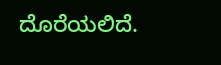ದೊರೆಯಲಿದೆ.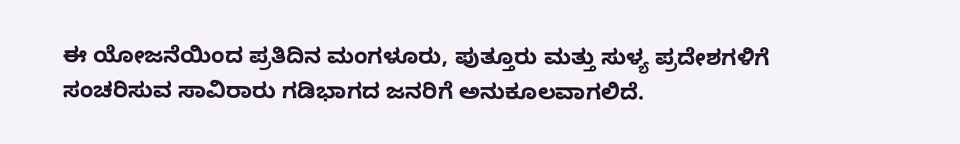ಈ ಯೋಜನೆಯಿಂದ ಪ್ರತಿದಿನ ಮಂಗಳೂರು, ಪುತ್ತೂರು ಮತ್ತು ಸುಳ್ಯ ಪ್ರದೇಶಗಳಿಗೆ ಸಂಚರಿಸುವ ಸಾವಿರಾರು ಗಡಿಭಾಗದ ಜನರಿಗೆ ಅನುಕೂಲವಾಗಲಿದೆ.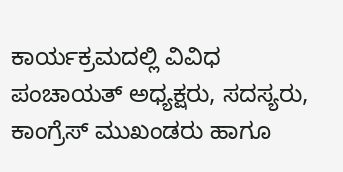ಕಾರ್ಯಕ್ರಮದಲ್ಲಿ ವಿವಿಧ ಪಂಚಾಯತ್ ಅಧ್ಯಕ್ಷರು, ಸದಸ್ಯರು, ಕಾಂಗ್ರೆಸ್ ಮುಖಂಡರು ಹಾಗೂ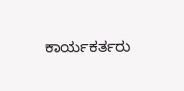ಕಾರ್ಯಕರ್ತರು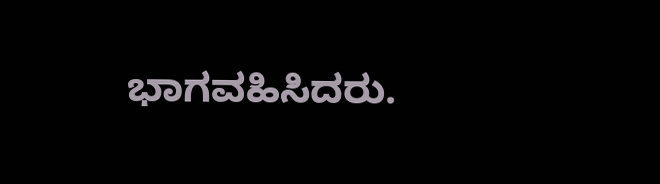ಭಾಗವಹಿಸಿದರು.